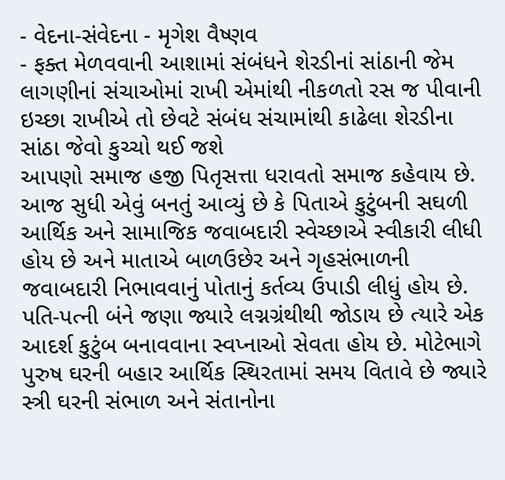- વેદના-સંવેદના - મૃગેશ વૈષ્ણવ
- ફક્ત મેળવવાની આશામાં સંબંધને શેરડીનાં સાંઠાની જેમ લાગણીનાં સંચાઓમાં રાખી એમાંથી નીકળતો રસ જ પીવાની ઇચ્છા રાખીએ તો છેવટે સંબંધ સંચામાંથી કાઢેલા શેરડીના સાંઠા જેવો કુચ્ચો થઈ જશે
આપણો સમાજ હજી પિતૃસત્તા ધરાવતો સમાજ કહેવાય છે. આજ સુધી એવું બનતું આવ્યું છે કે પિતાએ કુટુંબની સઘળી આર્થિક અને સામાજિક જવાબદારી સ્વેચ્છાએ સ્વીકારી લીધી હોય છે અને માતાએ બાળઉછેર અને ગૃહસંભાળની જવાબદારી નિભાવવાનું પોતાનું કર્તવ્ય ઉપાડી લીધું હોય છે.
પતિ-પત્ની બંને જણા જ્યારે લગ્નગ્રંથીથી જોડાય છે ત્યારે એક આદર્શ કુટુંબ બનાવવાના સ્વપ્નાઓ સેવતા હોય છે. મોટેભાગે પુરુષ ઘરની બહાર આર્થિક સ્થિરતામાં સમય વિતાવે છે જ્યારે સ્ત્રી ઘરની સંભાળ અને સંતાનોના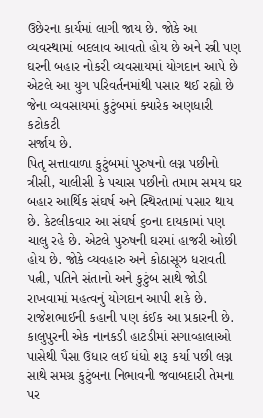ઉછેરના કાર્યમાં લાગી જાય છે. જોકે આ વ્યવસ્થામાં બદલાવ આવતો હોય છે અને સ્ત્રી પણ ઘરની બહાર નોકરી વ્યવસાયમાં યોગદાન આપે છે એટલે આ યુગ પરિવર્તનમાંથી પસાર થઈ રહ્યો છે જેના વ્યવસાયમાં કુટુંબમાં ક્યારેક અણધારી કટોકટી
સર્જાય છે.
પિતૃ સત્તાવાળા કુટુંબમાં પુરુષનો લગ્ન પછીનો ત્રીસી, ચાલીસી કે પચાસ પછીનો તમામ સમય ઘર બહાર આર્થિક સંઘર્ષ અને સ્થિરતામાં પસાર થાય છે. કેટલીકવાર આ સંઘર્ષ ૬૦ના દાયકામાં પણ ચાલુ રહે છે. એટલે પુરુષની ઘરમાં હાજરી ઓછી હોય છે. જોકે વ્યવહારુ અને કોઠાસૂઝ ધરાવતી પત્ની, પતિને સંતાનો અને કુટુંબ સાથે જોડી રાખવામાં મહત્વનું યોગદાન આપી શકે છે.
રાજેશભાઈની કહાની પણ કંઈક આ પ્રકારની છે. કાલુપુરની એક નાનકડી હાટડીમાં સગાવ્હાલાઓ પાસેથી પૈસા ઉધાર લઈ ધંધો શરૂ કર્યા પછી લગ્ન સાથે સમગ્ર કુટુંબના નિભાવની જવાબદારી તેમના પર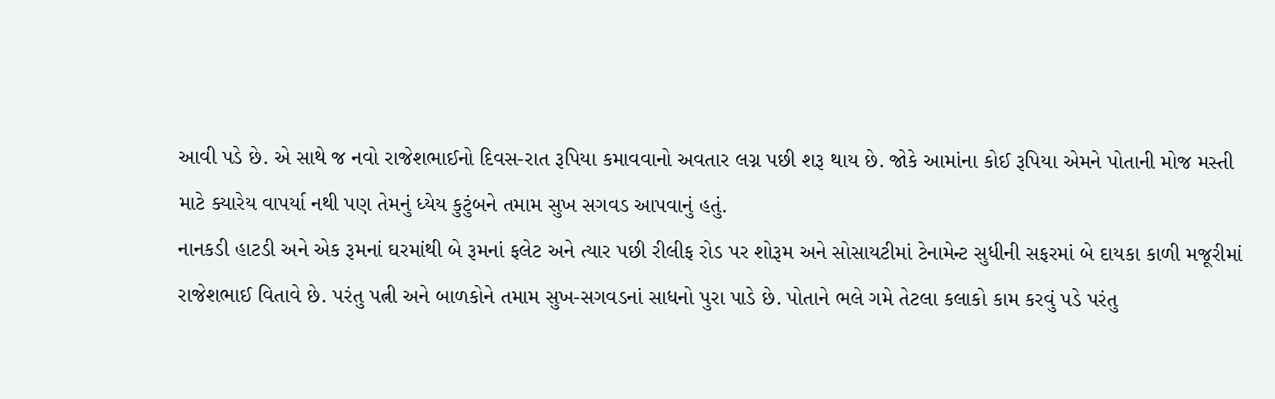આવી પડે છે. એ સાથે જ નવો રાજેશભાઈનો દિવસ-રાત રૂપિયા કમાવવાનો અવતાર લગ્ન પછી શરૂ થાય છે. જોકે આમાંના કોઈ રૂપિયા એમને પોતાની મોજ મસ્તી માટે ક્યારેય વાપર્યા નથી પણ તેમનું ધ્યેય કુટુંબને તમામ સુખ સગવડ આપવાનું હતું.
નાનકડી હાટડી અને એક રૂમનાં ઘરમાંથી બે રૂમનાં ફલેટ અને ત્યાર પછી રીલીફ રોડ પર શોરૂમ અને સોસાયટીમાં ટેનામેન્ટ સુધીની સફરમાં બે દાયકા કાળી મજૂરીમાં રાજેશભાઈ વિતાવે છે. પરંતુ પત્ની અને બાળકોને તમામ સુખ-સગવડનાં સાધનો પુરા પાડે છે. પોતાને ભલે ગમે તેટલા કલાકો કામ કરવું પડે પરંતુ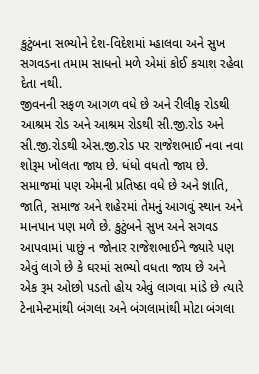કુટુંબના સભ્યોને દેશ-વિદેશમાં મ્હાલવા અને સુખ સગવડના તમામ સાધનો મળે એમાં કોઈ કચાશ રહેવા દેતા નથી.
જીવનની સફળ આગળ વધે છે અને રીલીફ રોડથી આશ્રમ રોડ અને આશ્રમ રોડથી સી.જી.રોડ અને સી.જી.રોડથી એસ.જી.રોડ પર રાજેશભાઈ નવા નવા શોરૂમ ખોલતા જાય છે. ધંધો વધતો જાય છે. સમાજમાં પણ એમની પ્રતિષ્ઠા વધે છે અને જ્ઞાતિ, જાતિ, સમાજ અને શહેરમાં તેમનું આગવું સ્થાન અને માનપાન પણ મળે છે. કુટુંબને સુખ અને સગવડ આપવામાં પાછું ન જોનાર રાજેશભાઈને જ્યારે પણ એવું લાગે છે કે ઘરમાં સભ્યો વધતા જાય છે અને એક રૂમ ઓછો પડતો હોય એવું લાગવા માંડે છે ત્યારે ટેનામેન્ટમાંથી બંગલા અને બંગલામાંથી મોટા બંગલા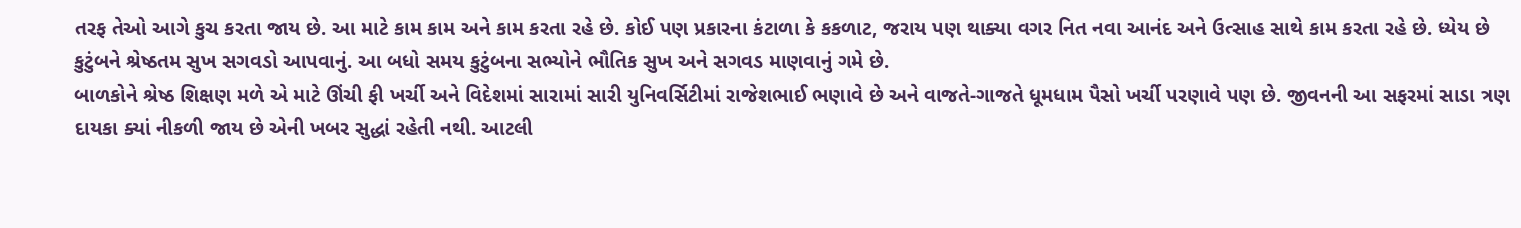તરફ તેઓ આગે કુચ કરતા જાય છે. આ માટે કામ કામ અને કામ કરતા રહે છે. કોઈ પણ પ્રકારના કંટાળા કે કકળાટ, જરાય પણ થાક્યા વગર નિત નવા આનંદ અને ઉત્સાહ સાથે કામ કરતા રહે છે. ધ્યેય છે કુટુંબને શ્રેષ્ઠતમ સુખ સગવડો આપવાનું. આ બધો સમય કુટુંબના સભ્યોને ભૌતિક સુખ અને સગવડ માણવાનું ગમે છે.
બાળકોને શ્રેષ્ઠ શિક્ષણ મળે એ માટે ઊંચી ફી ખર્ચી અને વિદેશમાં સારામાં સારી યુનિવર્સિટીમાં રાજેશભાઈ ભણાવે છે અને વાજતે-ગાજતે ધૂમધામ પૈસો ખર્ચી પરણાવે પણ છે. જીવનની આ સફરમાં સાડા ત્રણ દાયકા ક્યાં નીકળી જાય છે એની ખબર સુદ્ધાં રહેતી નથી. આટલી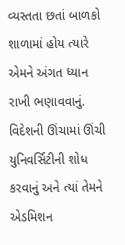વ્યસ્તતા છતાં બાળકો શાળામાં હોય ત્યારે એમને અંગત ધ્યાન રાખી ભણાવવાનું. વિદેશની ઊંચામાં ઊંચી યુનિવર્સિટીની શોધ કરવાનું અને ત્યાં તેમને એડમિશન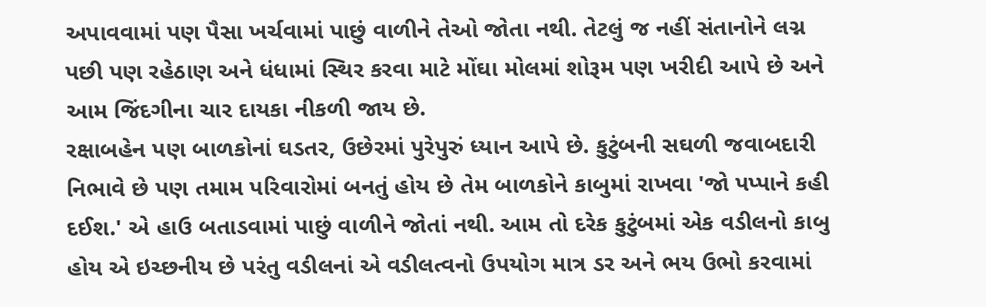અપાવવામાં પણ પૈસા ખર્ચવામાં પાછું વાળીને તેઓ જોતા નથી. તેટલું જ નહીં સંતાનોને લગ્ન પછી પણ રહેઠાણ અને ધંધામાં સ્થિર કરવા માટે મોંઘા મોલમાં શોરૂમ પણ ખરીદી આપે છે અને આમ જિંદગીના ચાર દાયકા નીકળી જાય છે.
રક્ષાબહેન પણ બાળકોનાં ઘડતર, ઉછેરમાં પુરેપુરું ધ્યાન આપે છે. કુટુંબની સઘળી જવાબદારી નિભાવે છે પણ તમામ પરિવારોમાં બનતું હોય છે તેમ બાળકોને કાબુમાં રાખવા 'જો પપ્પાને કહી દઈશ.' એ હાઉ બતાડવામાં પાછું વાળીને જોતાં નથી. આમ તો દરેક કુટુંબમાં એક વડીલનો કાબુ હોય એ ઇચ્છનીય છે પરંતુ વડીલનાં એ વડીલત્વનો ઉપયોગ માત્ર ડર અને ભય ઉભો કરવામાં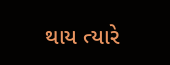થાય ત્યારે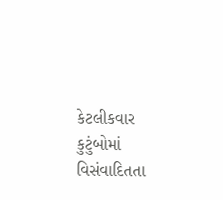કેટલીકવાર કુટુંબોમાં વિસંવાદિતતા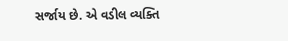સર્જાય છે. એ વડીલ વ્યક્તિ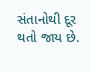સંતાનોથી દૂર થતો જાય છે.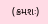(ક્રમશઃ)